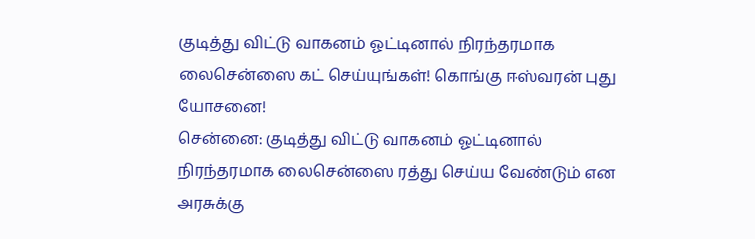குடித்து விட்டு வாகனம் ஓட்டினால் நிரந்தரமாக லைசென்ஸை கட் செய்யுங்கள்! கொங்கு ஈஸ்வரன் புது யோசனை!
சென்னை: குடித்து விட்டு வாகனம் ஓட்டினால் நிரந்தரமாக லைசென்ஸை ரத்து செய்ய வேண்டும் என அரசுக்கு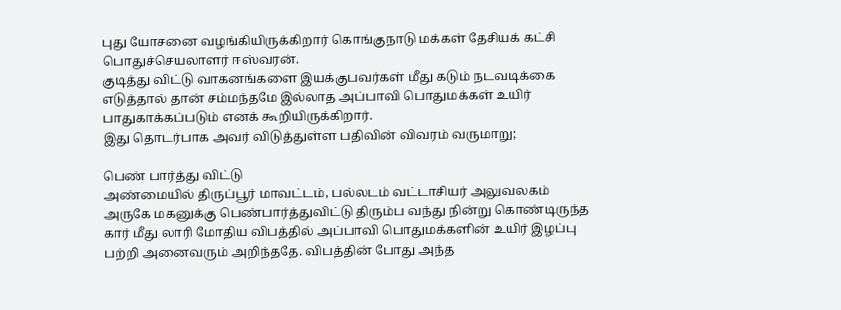புது யோசனை வழங்கியிருக்கிறார் கொங்குநாடு மக்கள் தேசியக் கட்சி பொதுச்செயலாளர் ஈஸ்வரன்.
குடித்து விட்டு வாகனங்களை இயக்குபவர்கள் மீது கடும் நடவடிக்கை எடுத்தால் தான் சம்மந்தமே இல்லாத அப்பாவி பொதுமக்கள் உயிர் பாதுகாக்கப்படும் எனக் கூறியிருக்கிறார்.
இது தொடர்பாக அவர் விடுத்துள்ள பதிவின் விவரம் வருமாறு;

பெண் பார்த்து விட்டு
அண்மையில் திருப்பூர் மாவட்டம், பல்லடம் வட்டாசியர் அலுவலகம் அருகே மகனுக்கு பெண்பார்த்துவிட்டு திரும்ப வந்து நின்று கொண்டிருந்த கார் மீது லாரி மோதிய விபத்தில் அப்பாவி பொதுமக்களின் உயிர் இழப்பு பற்றி அனைவரும் அறிந்ததே. விபத்தின் போது அந்த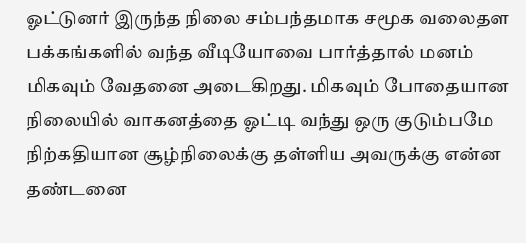ஓட்டுனர் இருந்த நிலை சம்பந்தமாக சமூக வலைதள பக்கங்களில் வந்த வீடியோவை பார்த்தால் மனம் மிகவும் வேதனை அடைகிறது. மிகவும் போதையான நிலையில் வாகனத்தை ஓட்டி வந்து ஒரு குடும்பமே நிற்கதியான சூழ்நிலைக்கு தள்ளிய அவருக்கு என்ன தண்டனை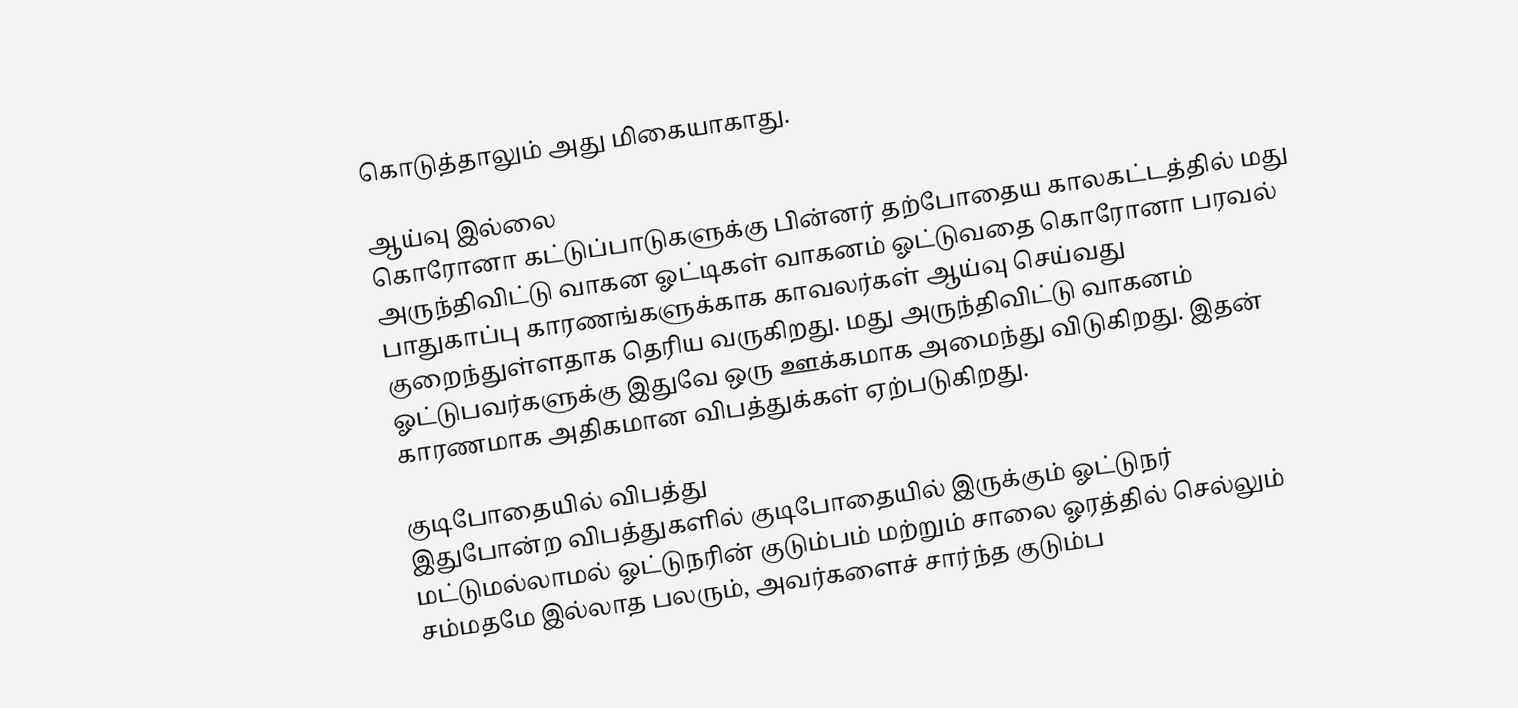கொடுத்தாலும் அது மிகையாகாது.

ஆய்வு இல்லை
கொரோனா கட்டுப்பாடுகளுக்கு பின்னர் தற்போதைய காலகட்டத்தில் மது அருந்திவிட்டு வாகன ஓட்டிகள் வாகனம் ஓட்டுவதை கொரோனா பரவல் பாதுகாப்பு காரணங்களுக்காக காவலர்கள் ஆய்வு செய்வது குறைந்துள்ளதாக தெரிய வருகிறது. மது அருந்திவிட்டு வாகனம் ஓட்டுபவர்களுக்கு இதுவே ஒரு ஊக்கமாக அமைந்து விடுகிறது. இதன் காரணமாக அதிகமான விபத்துக்கள் ஏற்படுகிறது.

குடிபோதையில் விபத்து
இதுபோன்ற விபத்துகளில் குடிபோதையில் இருக்கும் ஓட்டுநர் மட்டுமல்லாமல் ஓட்டுநரின் குடும்பம் மற்றும் சாலை ஓரத்தில் செல்லும் சம்மதமே இல்லாத பலரும், அவர்களைச் சார்ந்த குடும்ப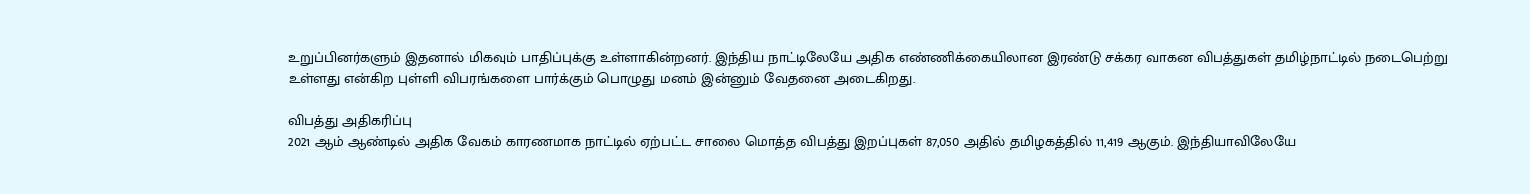உறுப்பினர்களும் இதனால் மிகவும் பாதிப்புக்கு உள்ளாகின்றனர். இந்திய நாட்டிலேயே அதிக எண்ணிக்கையிலான இரண்டு சக்கர வாகன விபத்துகள் தமிழ்நாட்டில் நடைபெற்று உள்ளது என்கிற புள்ளி விபரங்களை பார்க்கும் பொழுது மனம் இன்னும் வேதனை அடைகிறது.

விபத்து அதிகரிப்பு
2021 ஆம் ஆண்டில் அதிக வேகம் காரணமாக நாட்டில் ஏற்பட்ட சாலை மொத்த விபத்து இறப்புகள் 87,050 அதில் தமிழகத்தில் 11,419 ஆகும். இந்தியாவிலேயே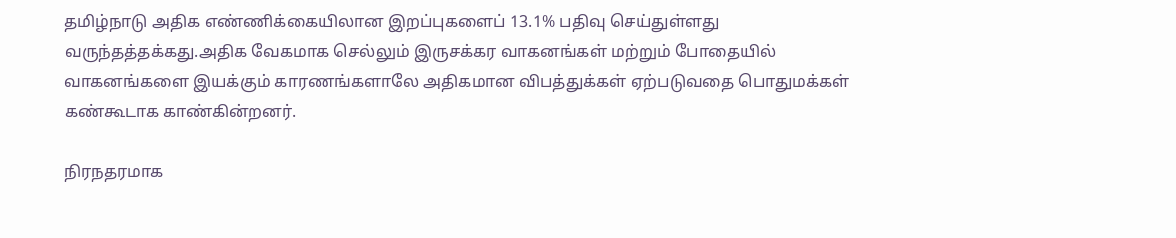தமிழ்நாடு அதிக எண்ணிக்கையிலான இறப்புகளைப் 13.1% பதிவு செய்துள்ளது வருந்தத்தக்கது.அதிக வேகமாக செல்லும் இருசக்கர வாகனங்கள் மற்றும் போதையில் வாகனங்களை இயக்கும் காரணங்களாலே அதிகமான விபத்துக்கள் ஏற்படுவதை பொதுமக்கள் கண்கூடாக காண்கின்றனர்.

நிரநதரமாக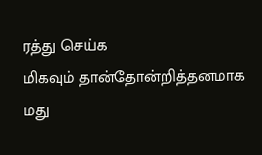ரத்து செய்க
மிகவும் தான்தோன்றித்தனமாக மது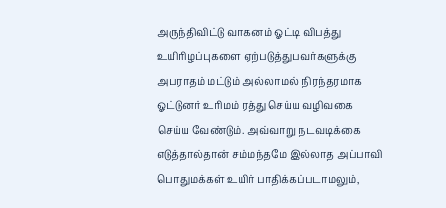அருந்திவிட்டு வாகனம் ஓட்டி விபத்து உயிரிழப்புகளை ஏற்படுத்துபவர்களுக்கு அபராதம் மட்டும் அல்லாமல் நிரந்தரமாக ஓட்டுனர் உரிமம் ரத்து செய்ய வழிவகை செய்ய வேண்டும். அவ்வாறு நடவடிக்கை எடுத்தால்தான் சம்மந்தமே இல்லாத அப்பாவி பொதுமக்கள் உயிர் பாதிக்கப்படாமலும்,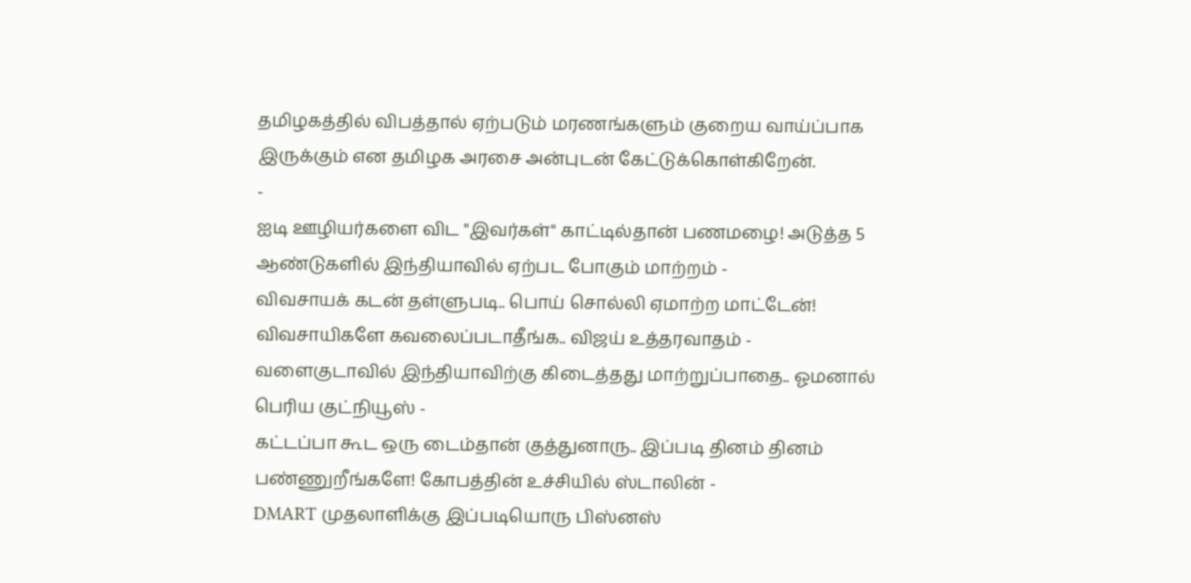தமிழகத்தில் விபத்தால் ஏற்படும் மரணங்களும் குறைய வாய்ப்பாக இருக்கும் என தமிழக அரசை அன்புடன் கேட்டுக்கொள்கிறேன்.
-
ஐடி ஊழியர்களை விட "இவர்கள்" காட்டில்தான் பணமழை! அடுத்த 5 ஆண்டுகளில் இந்தியாவில் ஏற்பட போகும் மாற்றம் -
விவசாயக் கடன் தள்ளுபடி.. பொய் சொல்லி ஏமாற்ற மாட்டேன்! விவசாயிகளே கவலைப்படாதீங்க.. விஜய் உத்தரவாதம் -
வளைகுடாவில் இந்தியாவிற்கு கிடைத்தது மாற்றுப்பாதை.. ஓமனால் பெரிய குட்நியூஸ் -
கட்டப்பா கூட ஒரு டைம்தான் குத்துனாரு.. இப்படி தினம் தினம் பண்ணுறீங்களே! கோபத்தின் உச்சியில் ஸ்டாலின் -
DMART முதலாளிக்கு இப்படியொரு பிஸ்னஸ்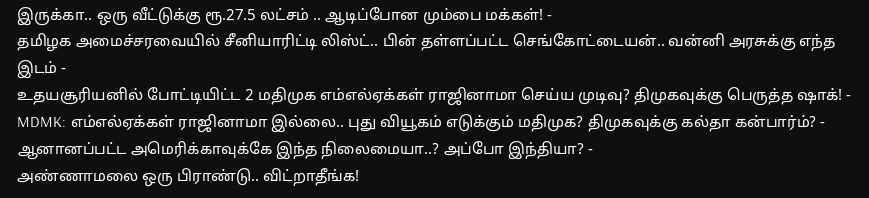இருக்கா.. ஒரு வீட்டுக்கு ரூ.27.5 லட்சம் .. ஆடிப்போன மும்பை மக்கள்! -
தமிழக அமைச்சரவையில் சீனியாரிட்டி லிஸ்ட்.. பின் தள்ளப்பட்ட செங்கோட்டையன்.. வன்னி அரசுக்கு எந்த இடம் -
உதயசூரியனில் போட்டியிட்ட 2 மதிமுக எம்எல்ஏக்கள் ராஜினாமா செய்ய முடிவு? திமுகவுக்கு பெருத்த ஷாக்! -
MDMK: எம்எல்ஏக்கள் ராஜினாமா இல்லை.. புது வியூகம் எடுக்கும் மதிமுக? திமுகவுக்கு கல்தா கன்பார்ம்? -
ஆனானப்பட்ட அமெரிக்காவுக்கே இந்த நிலைமையா..? அப்போ இந்தியா? -
அண்ணாமலை ஒரு பிராண்டு.. விட்றாதீங்க!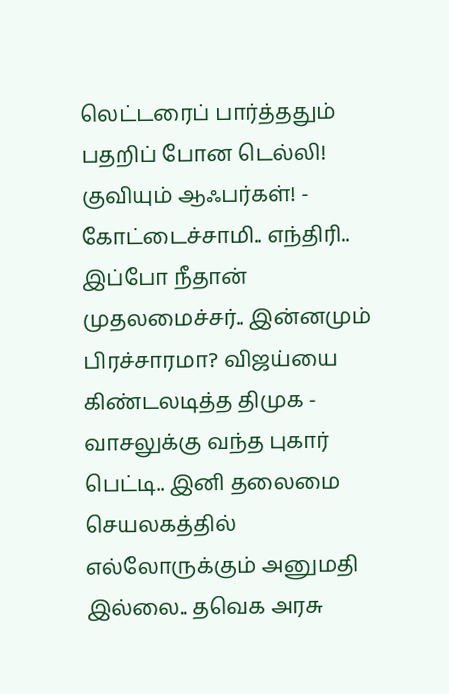லெட்டரைப் பார்த்ததும் பதறிப் போன டெல்லி! குவியும் ஆஃபர்கள்! -
கோட்டைச்சாமி.. எந்திரி.. இப்போ நீதான் முதலமைச்சர்.. இன்னமும் பிரச்சாரமா? விஜய்யை கிண்டலடித்த திமுக -
வாசலுக்கு வந்த புகார் பெட்டி.. இனி தலைமை செயலகத்தில் எல்லோருக்கும் அனுமதி இல்லை.. தவெக அரசு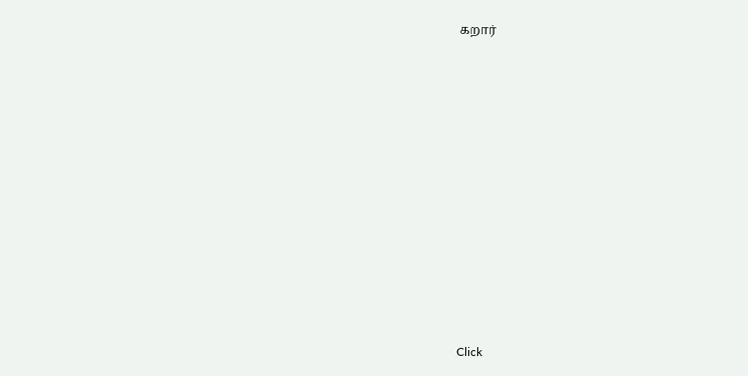கறார்












Click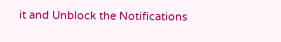it and Unblock the Notifications